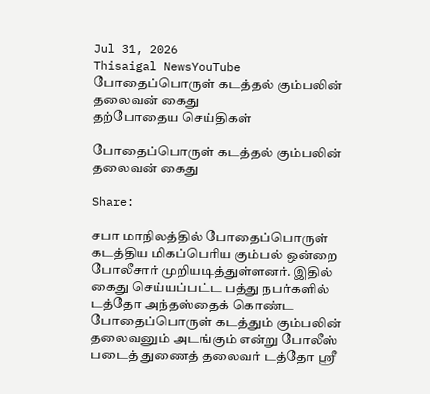Jul 31, 2026
Thisaigal NewsYouTube
போதைப்பொருள் கடத்தல் கும்பலின் தலைவன் கைது
தற்போதைய செய்திகள்

போதைப்பொருள் கடத்தல் கும்பலின் தலைவன் கைது

Share:

சபா மாநிலத்தில் போதைப்பொருள் கடத்திய மிகப்பெரிய கும்பல் ஒன்றை போலீசார் முறியடித்துள்ளனர். இதில் கைது செய்யப்பட்ட பத்து நபர்களில் டத்தோ அந்தஸ்தைக் கொண்ட போதைப்பொருள் கடத்தும் கும்பலின் தலைவனும் அடங்கும் என்று போலீஸ் படைத் துணைத் தலைவர் டத்தோ ஶ்ரீ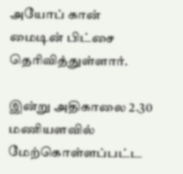அயோப் கான் மைடின் பிட்சை தெரிவித்துள்ளார்.

இன்று அதிகாலை 2.30 மணியளவில் மேற்கொள்ளப்பட்ட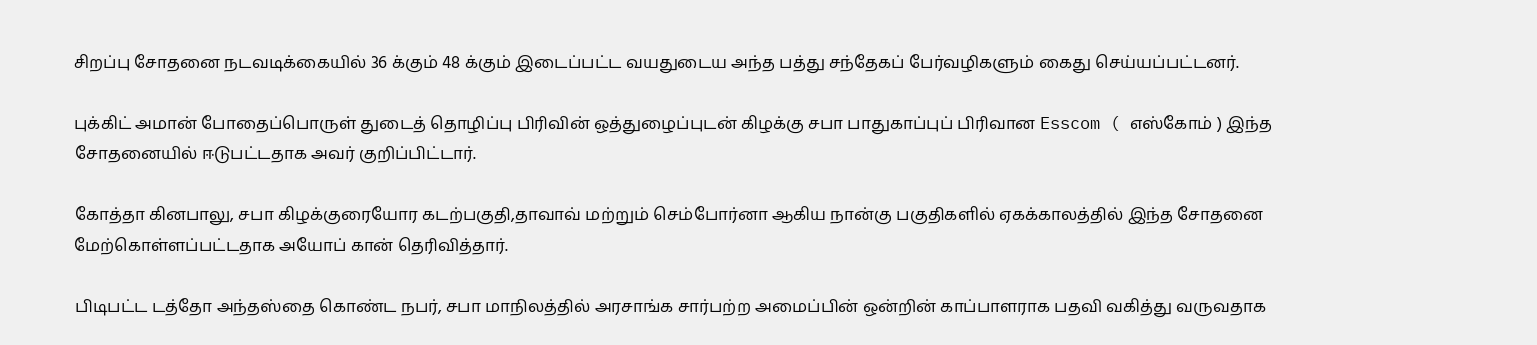சிறப்பு சோதனை நடவடிக்கையில் 36 க்கும் 48 க்கும் இடைப்பட்ட வயதுடைய அந்த பத்து சந்தேகப் பேர்வழிகளும் கைது செய்யப்பட்டனர்.

புக்கிட் அமான் போதைப்பொருள் துடைத் தொழிப்பு பிரிவின் ஒத்துழைப்புடன் கிழக்கு சபா பாதுகாப்புப் பிரிவான Esscom ( எஸ்கோம் ) இந்த சோதனையில் ஈடுபட்டதாக அவர் குறிப்பிட்டார்.

கோத்தா கினபாலு, சபா கிழக்குரையோர கடற்பகுதி,தாவாவ் மற்றும் செம்போர்னா ஆகிய நான்கு பகுதிகளில் ஏகக்காலத்தில் இந்த சோதனை மேற்கொள்ளப்பட்டதாக அயோப் கான் தெரிவித்தார்.

பிடிபட்ட டத்தோ அந்தஸ்தை கொண்ட நபர், சபா மாநிலத்தில் அரசாங்க சார்பற்ற அமைப்பின் ஒன்றின் காப்பாளராக பதவி வகித்து வருவதாக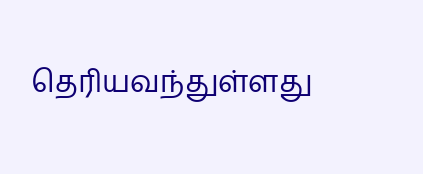தெரியவந்துள்ளது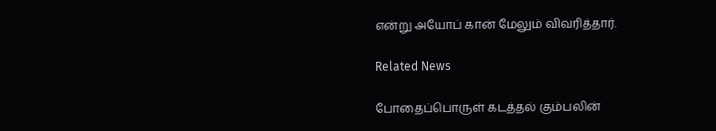என்று அயோப் கான் மேலும் விவரித்தார்.

Related News

போதைப்பொருள் கடத்தல் கும்பலின்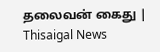தலைவன் கைது | Thisaigal News